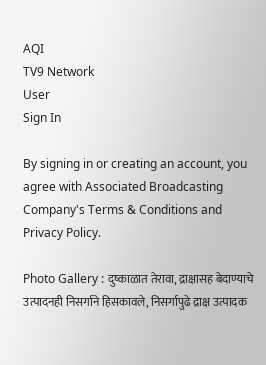AQI
TV9 Network
User
Sign In

By signing in or creating an account, you agree with Associated Broadcasting Company's Terms & Conditions and Privacy Policy.

Photo Gallery : दुष्काळात तेरावा, द्राक्षासह बेदाण्याचे उत्पादनही निसर्गाने हिसकावले, निसर्गापुढे द्राक्ष उत्पादक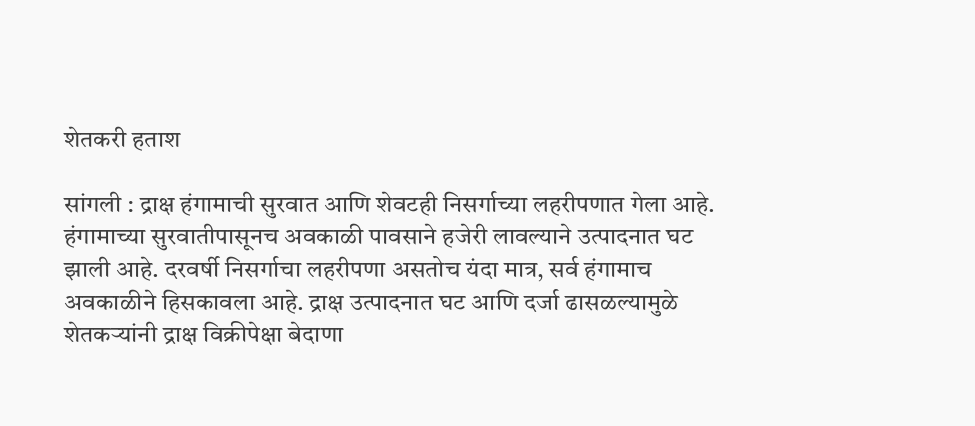शेतकरी हताश

सांगली : द्राक्ष हंगामाची सुरवात आणि शेवटही निसर्गाच्या लहरीपणात गेला आहे. हंगामाच्या सुरवातीपासूनच अवकाळी पावसाने हजेरी लावल्याने उत्पादनात घट झाली आहे. दरवर्षी निसर्गाचा लहरीपणा असतोच यंदा मात्र, सर्व हंगामाच अवकाळीने हिसकावला आहे. द्राक्ष उत्पादनात घट आणि दर्जा ढासळल्यामुळे शेतकऱ्यांनी द्राक्ष विक्रीपेक्षा बेदाणा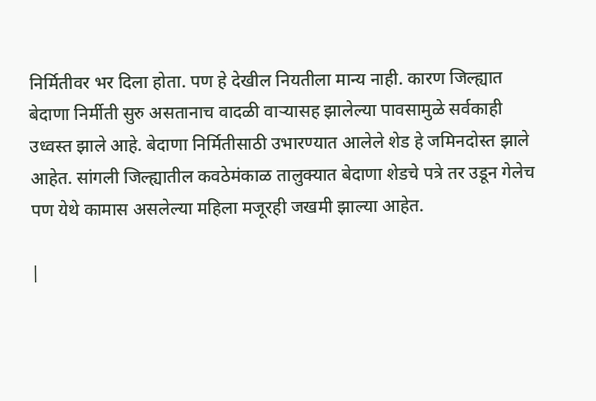निर्मितीवर भर दिला होता. पण हे देखील नियतीला मान्य नाही. कारण जिल्ह्यात बेदाणा निर्मीती सुरु असतानाच वादळी वाऱ्यासह झालेल्या पावसामुळे सर्वकाही उध्वस्त झाले आहे. बेदाणा निर्मितीसाठी उभारण्यात आलेले शेड हे जमिनदोस्त झाले आहेत. सांगली जिल्ह्यातील कवठेमंकाळ तालुक्यात बेदाणा शेडचे पत्रे तर उडून गेलेच पण येथे कामास असलेल्या महिला मजूरही जखमी झाल्या आहेत.

|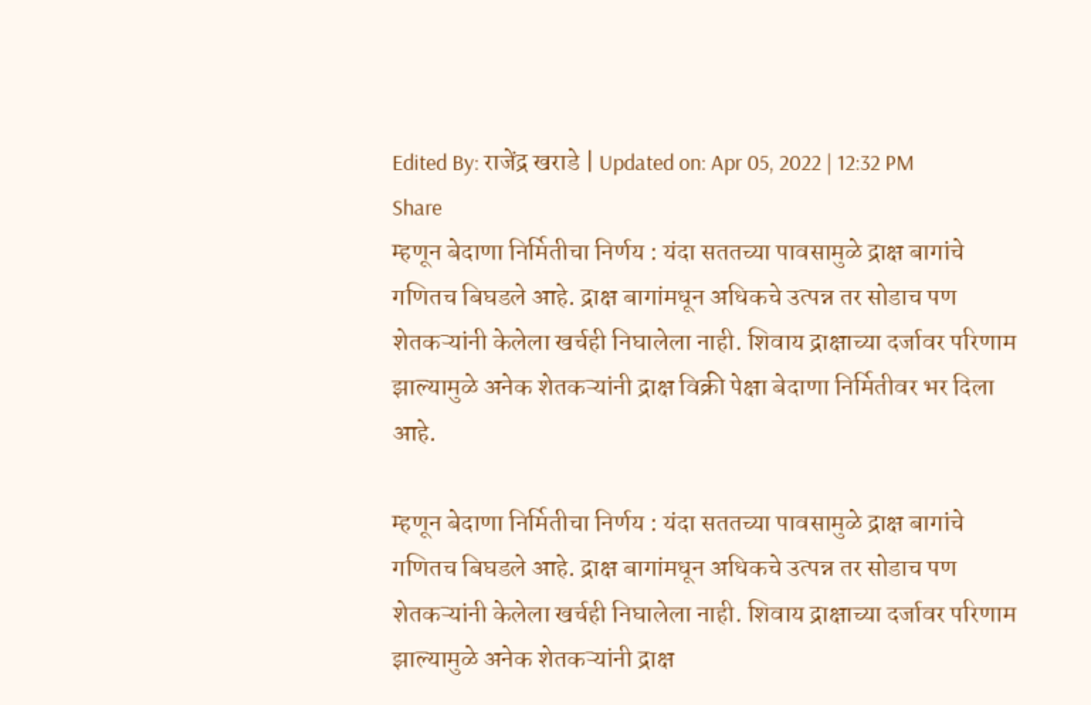Edited By: राजेंद्र खराडे | Updated on: Apr 05, 2022 | 12:32 PM
Share
म्हणून बेदाणा निर्मितीचा निर्णय : यंदा सततच्या पावसामुळे द्राक्ष बागांचे गणितच बिघडले आहे. द्राक्ष बागांमधून अधिकचे उत्पन्न तर सोडाच पण शेतकऱ्यांनी केलेला खर्चही निघालेला नाही. शिवाय द्राक्षाच्या दर्जावर परिणाम झाल्यामुळे अनेक शेतकऱ्यांनी द्राक्ष विक्री पेक्षा बेदाणा निर्मितीवर भर दिला आहे.

म्हणून बेदाणा निर्मितीचा निर्णय : यंदा सततच्या पावसामुळे द्राक्ष बागांचे गणितच बिघडले आहे. द्राक्ष बागांमधून अधिकचे उत्पन्न तर सोडाच पण शेतकऱ्यांनी केलेला खर्चही निघालेला नाही. शिवाय द्राक्षाच्या दर्जावर परिणाम झाल्यामुळे अनेक शेतकऱ्यांनी द्राक्ष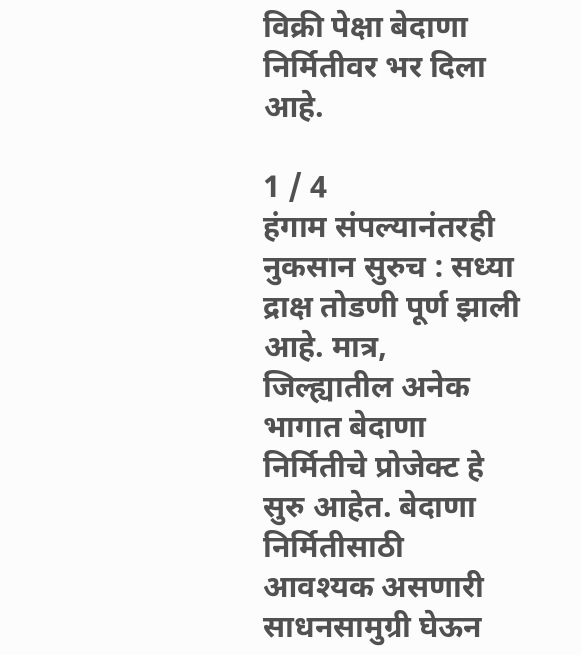विक्री पेक्षा बेदाणा निर्मितीवर भर दिला आहे.

1 / 4
हंगाम संपल्यानंतरही नुकसान सुरुच : सध्या द्राक्ष तोडणी पूर्ण झाली आहे. मात्र, जिल्ह्यातील अनेक भागात बेदाणा निर्मितीचे प्रोजेक्ट हे सुरु आहेत. बेदाणा निर्मितीसाठी आवश्यक असणारी साधनसामुग्री घेऊन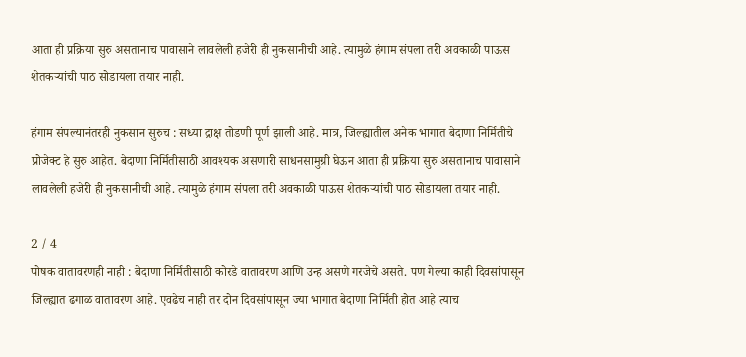आता ही प्रक्रिया सुरु असतानाच पावासाने लावलेली हजेरी ही नुकसानीची आहे. त्यामुळे हंगाम संपला तरी अवकाळी पाऊस शेतकऱ्यांची पाठ सोडायला तयार नाही.

हंगाम संपल्यानंतरही नुकसान सुरुच : सध्या द्राक्ष तोडणी पूर्ण झाली आहे. मात्र, जिल्ह्यातील अनेक भागात बेदाणा निर्मितीचे प्रोजेक्ट हे सुरु आहेत. बेदाणा निर्मितीसाठी आवश्यक असणारी साधनसामुग्री घेऊन आता ही प्रक्रिया सुरु असतानाच पावासाने लावलेली हजेरी ही नुकसानीची आहे. त्यामुळे हंगाम संपला तरी अवकाळी पाऊस शेतकऱ्यांची पाठ सोडायला तयार नाही.

2 / 4
पोषक वातावरणही नाही : बेदाणा निर्मितीसाठी कोरडे वातावरण आणि उन्ह असणे गरजेचे असते. पण गेल्या काही दिवसांपासून जिल्ह्यात ढगाळ वातावरण आहे. एवढेच नाही तर दोन दिवसांपासून ज्या भागात बेदाणा निर्मिती होत आहे त्याच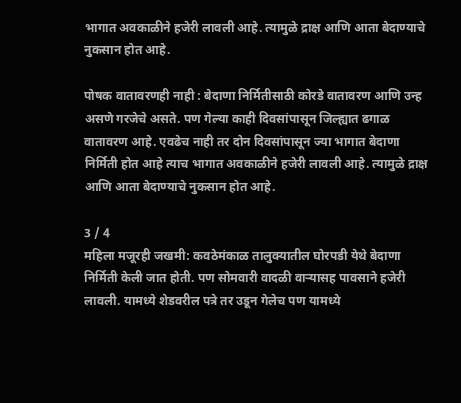भागात अवकाळीने हजेरी लावली आहे. त्यामुळे द्राक्ष आणि आता बेदाण्याचे नुकसान होत आहे.

पोषक वातावरणही नाही : बेदाणा निर्मितीसाठी कोरडे वातावरण आणि उन्ह असणे गरजेचे असते. पण गेल्या काही दिवसांपासून जिल्ह्यात ढगाळ वातावरण आहे. एवढेच नाही तर दोन दिवसांपासून ज्या भागात बेदाणा निर्मिती होत आहे त्याच भागात अवकाळीने हजेरी लावली आहे. त्यामुळे द्राक्ष आणि आता बेदाण्याचे नुकसान होत आहे.

3 / 4
महिला मजूरही जखमी: कवठेमंकाळ तालुक्यातील घोरपडी येथे बेदाणा निर्मिती केली जात होती. पण सोमवारी वादळी वाऱ्यासह पावसाने हजेरी लावली. यामध्ये शेडवरील पत्रे तर उडून गेलेच पण यामध्ये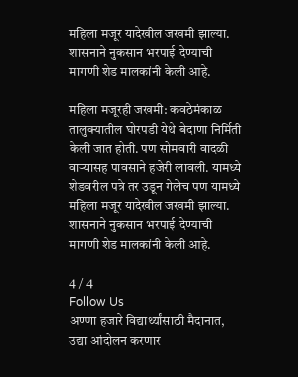महिला मजूर यादेखील जखमी झाल्या. शासनाने नुकसान भरपाई देण्याची मागणी शेड मालकांनी केली आहे.

महिला मजूरही जखमी: कवठेमंकाळ तालुक्यातील घोरपडी येथे बेदाणा निर्मिती केली जात होती. पण सोमवारी वादळी वाऱ्यासह पावसाने हजेरी लावली. यामध्ये शेडवरील पत्रे तर उडून गेलेच पण यामध्ये महिला मजूर यादेखील जखमी झाल्या. शासनाने नुकसान भरपाई देण्याची मागणी शेड मालकांनी केली आहे.

4 / 4
Follow Us
अण्णा हजारे विद्यार्थ्यांसाठी मैदानात, उद्या आंदोलन करणार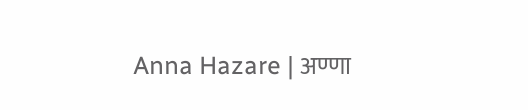Anna Hazare | अण्णा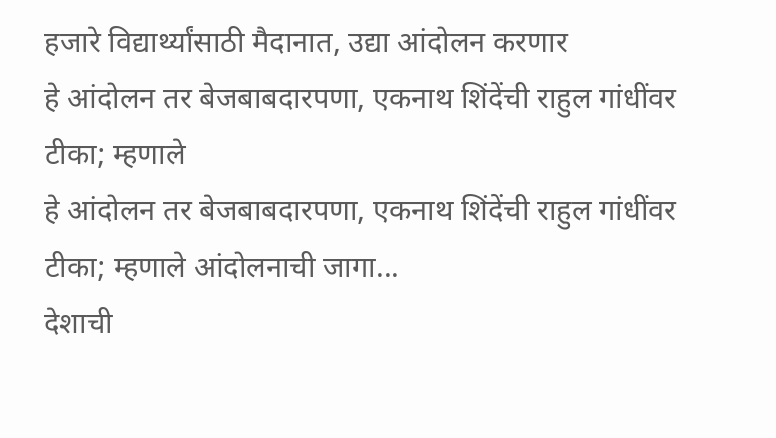हजारे विद्यार्थ्यांसाठी मैदानात, उद्या आंदोलन करणार
हे आंदोलन तर बेजबाबदारपणा, एकनाथ शिंदेंची राहुल गांधींवर टीका; म्हणाले
हे आंदोलन तर बेजबाबदारपणा, एकनाथ शिंदेंची राहुल गांधींवर टीका; म्हणाले आंदोलनाची जागा...
देशाची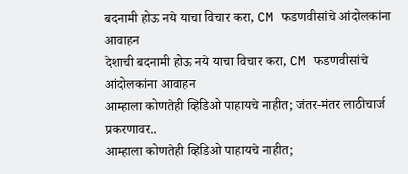बदनामी होऊ नये याचा विचार करा, CM फडणवीसांचे आंदोलकांना आवाहन
देशाची बदनामी होऊ नये याचा विचार करा, CM फडणवीसांचे आंदोलकांना आवाहन
आम्हाला कोणतेही व्हिडिओ पाहायचे नाहीत; जंतर-मंतर लाठीचार्ज प्रकरणावर..
आम्हाला कोणतेही व्हिडिओ पाहायचे नाहीत;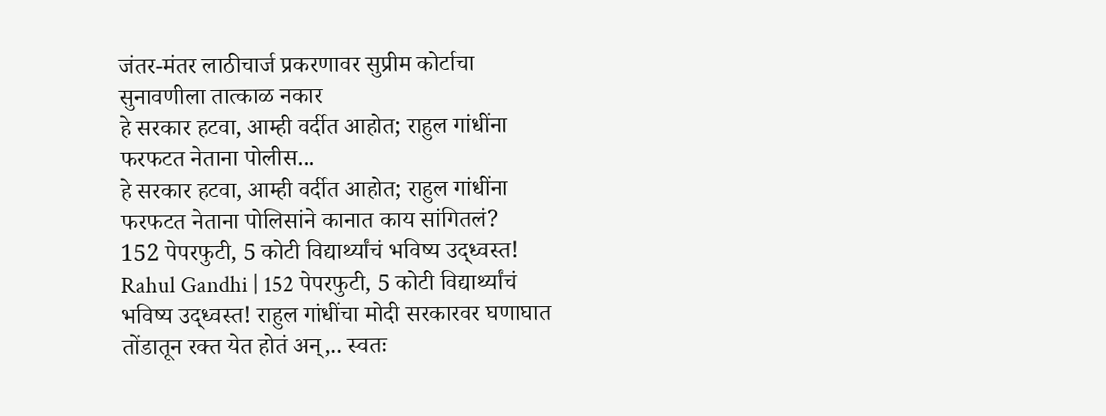जंतर-मंतर लाठीचार्ज प्रकरणावर सुप्रीम कोर्टाचा सुनावणीला तात्काळ नकार
हे सरकार हटवा, आम्ही वर्दीत आहोत; राहुल गांधींना फरफटत नेताना पोलीस...
हे सरकार हटवा, आम्ही वर्दीत आहोत; राहुल गांधींना फरफटत नेताना पोलिसांने कानात काय सांगितलं?
152 पेपरफुटी, 5 कोटी विद्यार्थ्यांचं भविष्य उद्ध्वस्त!
Rahul Gandhi | 152 पेपरफुटी, 5 कोटी विद्यार्थ्यांचं भविष्य उद्ध्वस्त! राहुल गांधींचा मोदी सरकारवर घणाघात
तोंडातून रक्त येत होतं अन्,.. स्वतः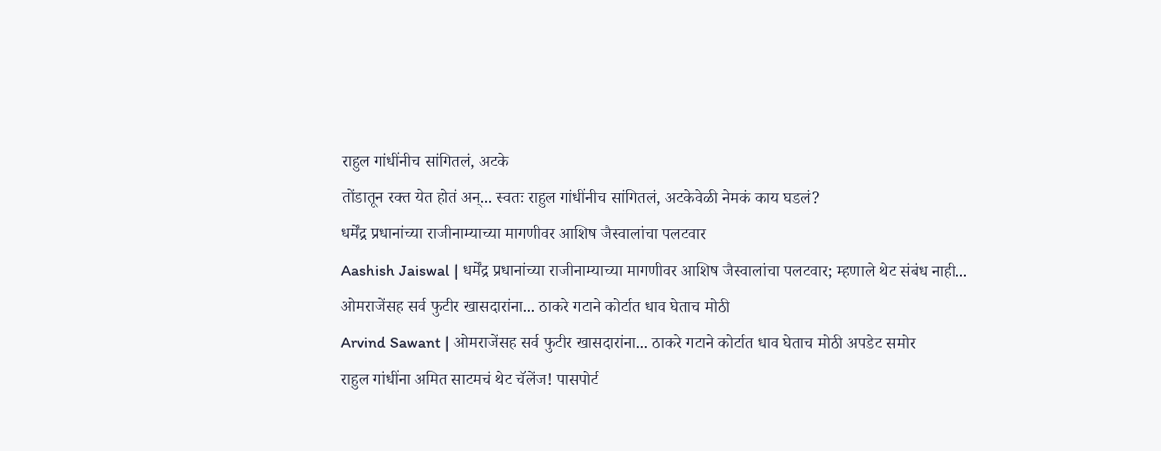राहुल गांधींनीच सांगितलं, अटके
तोंडातून रक्त येत होतं अन्... स्वतः राहुल गांधींनीच सांगितलं, अटकेवेळी नेमकं काय घडलं?
धर्मेंद्र प्रधानांच्या राजीनाम्याच्या मागणीवर आशिष जैस्वालांचा पलटवार
Aashish Jaiswal | धर्मेंद्र प्रधानांच्या राजीनाम्याच्या मागणीवर आशिष जैस्वालांचा पलटवार; म्हणाले थेट संबंध नाही...
ओमराजेंसह सर्व फुटीर खासदारांना... ठाकरे गटाने कोर्टात धाव घेताच मोठी
Arvind Sawant | ओमराजेंसह सर्व फुटीर खासदारांना... ठाकरे गटाने कोर्टात धाव घेताच मोठी अपडेट समोर
राहुल गांधींना अमित साटमचं थेट चॅलेंज! पासपोर्ट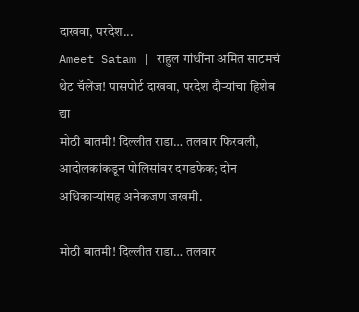दाखवा, परदेश...
Ameet Satam | राहुल गांधींना अमित साटमचं थेट चॅलेंज! पासपोर्ट दाखवा, परदेश दौऱ्यांचा हिशेब द्या
मोठी बातमी! दिल्लीत राडा… तलवार फिरवली, आदोलकांकडून पोलिसांवर दगडफेक; दोन अधिकाऱ्यांसह अनेकजण जखमी.

मोठी बातमी! दिल्लीत राडा… तलवार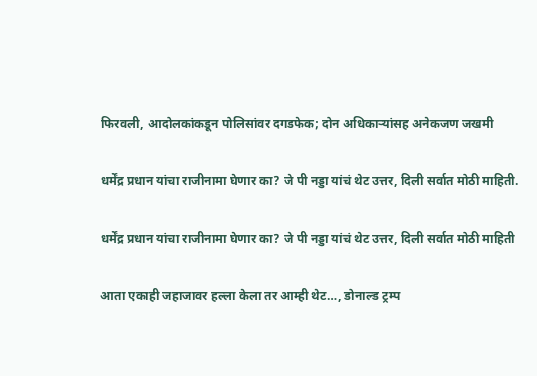फिरवली, आदोलकांकडून पोलिसांवर दगडफेक; दोन अधिकाऱ्यांसह अनेकजण जखमी

धर्मेंद्र प्रधान यांचा राजीनामा घेणार का? जे पी नड्डा यांचं थेट उत्तर, दिली सर्वात मोठी माहिती.

धर्मेंद्र प्रधान यांचा राजीनामा घेणार का? जे पी नड्डा यांचं थेट उत्तर, दिली सर्वात मोठी माहिती

आता एकाही जहाजावर हल्ला केला तर आम्ही थेट…, डोनाल्ड ट्रम्प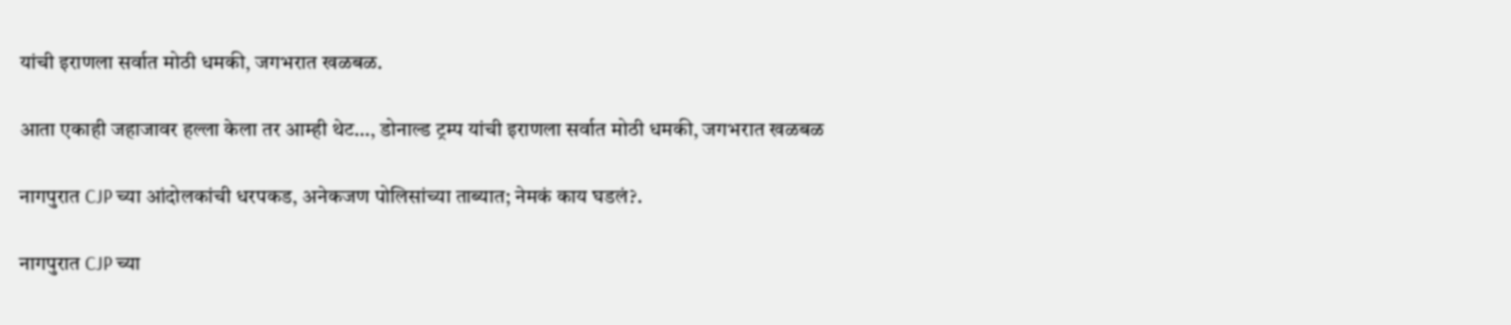यांची इराणला सर्वात मोठी धमकी, जगभरात खळबळ.

आता एकाही जहाजावर हल्ला केला तर आम्ही थेट…, डोनाल्ड ट्रम्प यांची इराणला सर्वात मोठी धमकी, जगभरात खळबळ

नागपुरात CJP च्या आंदोलकांची धरपकड, अनेकजण पोलिसांच्या ताब्यात; नेमकं काय घडलं?.

नागपुरात CJP च्या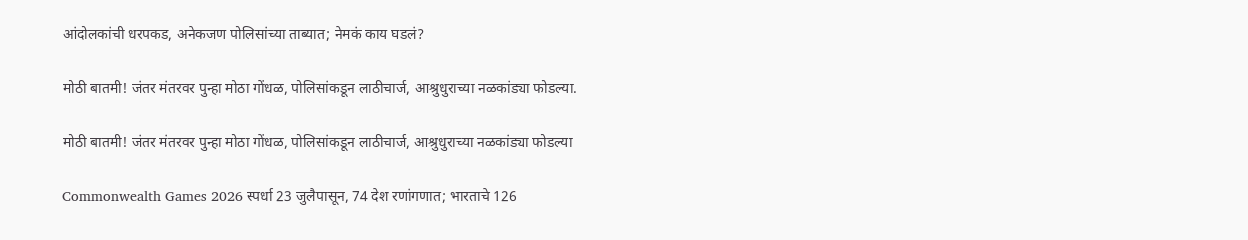आंदोलकांची धरपकड, अनेकजण पोलिसांच्या ताब्यात; नेमकं काय घडलं?

मोठी बातमी! जंतर मंतरवर पुन्हा मोठा गोंधळ, पोलिसांकडून लाठीचार्ज, आश्रुधुराच्या नळकांड्या फोडल्या.

मोठी बातमी! जंतर मंतरवर पुन्हा मोठा गोंधळ, पोलिसांकडून लाठीचार्ज, आश्रुधुराच्या नळकांड्या फोडल्या

Commonwealth Games 2026 स्पर्धा 23 जुलैपासून, 74 देश रणांगणात; भारताचे 126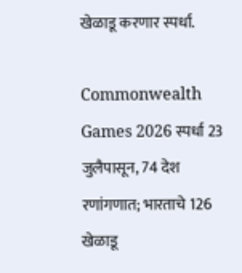खेळाडू करणार स्पर्धा.

Commonwealth Games 2026 स्पर्धा 23 जुलैपासून, 74 देश रणांगणात; भारताचे 126 खेळाडू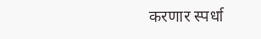करणार स्पर्धा